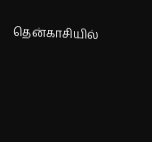தென்காசியில்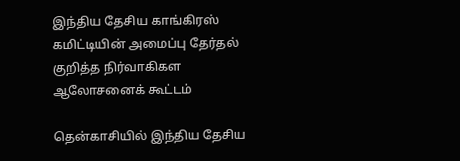இந்திய தேசிய காங்கிரஸ் கமிட்டியின் அமைப்பு தேர்தல் குறித்த நிர்வாகிகள ஆலோசனைக் கூட்டம்

தென்காசியில் இந்திய தேசிய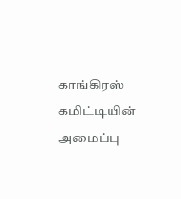காங்கிரஸ் கமிட்டியின் அமைப்பு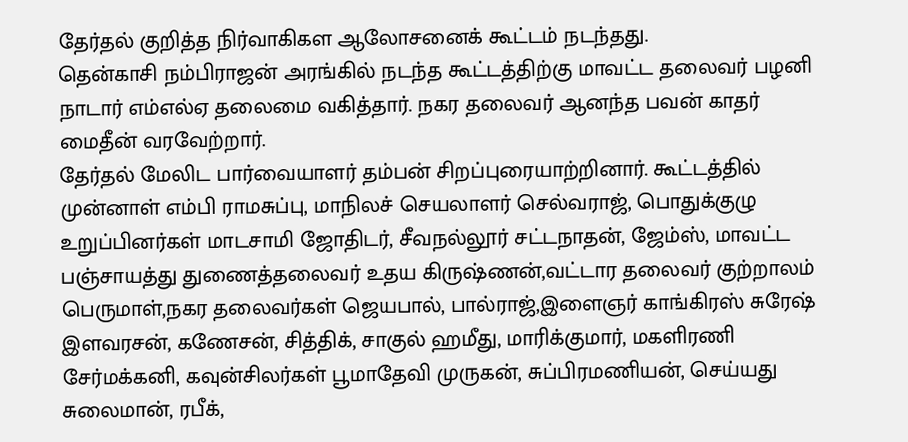தேர்தல் குறித்த நிர்வாகிகள ஆலோசனைக் கூட்டம் நடந்தது.
தென்காசி நம்பிராஜன் அரங்கில் நடந்த கூட்டத்திற்கு மாவட்ட தலைவர் பழனி நாடார் எம்எல்ஏ தலைமை வகித்தார். நகர தலைவர் ஆனந்த பவன் காதர் மைதீன் வரவேற்றார்.
தேர்தல் மேலிட பார்வையாளர் தம்பன் சிறப்புரையாற்றினார். கூட்டத்தில் முன்னாள் எம்பி ராமசுப்பு, மாநிலச் செயலாளர் செல்வராஜ், பொதுக்குழு உறுப்பினர்கள் மாடசாமி ஜோதிடர், சீவநல்லூர் சட்டநாதன், ஜேம்ஸ், மாவட்ட பஞ்சாயத்து துணைத்தலைவர் உதய கிருஷ்ணன்,வட்டார தலைவர் குற்றாலம் பெருமாள்,நகர தலைவர்கள் ஜெயபால், பால்ராஜ்,இளைஞர் காங்கிரஸ் சுரேஷ் இளவரசன், கணேசன், சித்திக், சாகுல் ஹமீது, மாரிக்குமார், மகளிரணி சேர்மக்கனி, கவுன்சிலர்கள் பூமாதேவி முருகன், சுப்பிரமணியன், செய்யது சுலைமான், ரபீக்,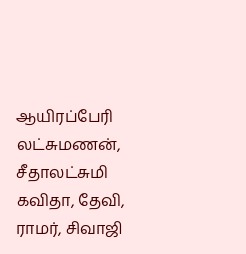ஆயிரப்பேரி லட்சுமணன், சீதாலட்சுமி கவிதா, தேவி, ராமர், சிவாஜி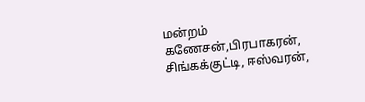மன்றம் கணேசன்,பிரபாகரன், சிங்கக்குட்டி, ஈஸ்வரன்,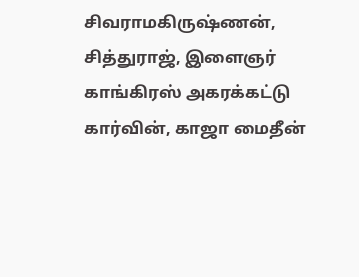சிவராமகிருஷ்ணன், சித்துராஜ், இளைஞர் காங்கிரஸ் அகரக்கட்டு கார்வின், காஜா மைதீன்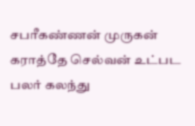சபரீகண்ணன் முருகன் கராத்தே செல்வன் உட்பட பலர் கலந்து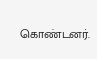கொண்டனர்.